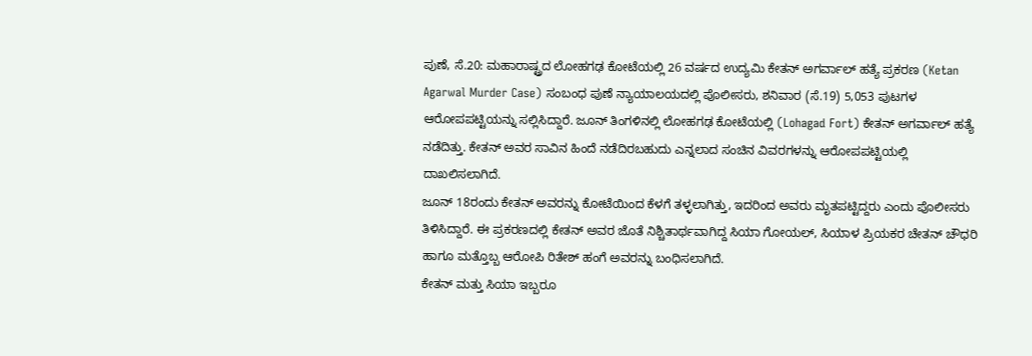ಪುಣೆ, ಸೆ.20: ಮಹಾರಾಷ್ಟ್ರದ ಲೋಹಗಢ ಕೋಟೆಯಲ್ಲಿ 26 ವರ್ಷದ ಉದ್ಯಮಿ ಕೇತನ್ ಅಗರ್ವಾಲ್ ಹತ್ಯೆ ಪ್ರಕರಣ (Ketan Agarwal Murder Case) ಸಂಬಂಧ ಪುಣೆ ನ್ಯಾಯಾಲಯದಲ್ಲಿ ಪೊಲೀಸರು, ಶನಿವಾರ (ಸೆ.19) 5,053 ಪುಟಗಳ ಆರೋಪಪಟ್ಟಿಯನ್ನು ಸಲ್ಲಿಸಿದ್ದಾರೆ. ಜೂನ್ ತಿಂಗಳಿನಲ್ಲಿ ಲೋಹಗಢ ಕೋಟೆಯಲ್ಲಿ (Lohagad Fort) ಕೇತನ್ ಅಗರ್ವಾಲ್ ಹತ್ಯೆ ನಡೆದಿತ್ತು. ಕೇತನ್ ಅವರ ಸಾವಿನ ಹಿಂದೆ ನಡೆದಿರಬಹುದು ಎನ್ನಲಾದ ಸಂಚಿನ ವಿವರಗಳನ್ನು ಆರೋಪಪಟ್ಟಿಯಲ್ಲಿ ದಾಖಲಿಸಲಾಗಿದೆ.
ಜೂನ್ 18ರಂದು ಕೇತನ್ ಅವರನ್ನು ಕೋಟೆಯಿಂದ ಕೆಳಗೆ ತಳ್ಳಲಾಗಿತ್ತು, ಇದರಿಂದ ಅವರು ಮೃತಪಟ್ಟಿದ್ದರು ಎಂದು ಪೊಲೀಸರು ತಿಳಿಸಿದ್ದಾರೆ. ಈ ಪ್ರಕರಣದಲ್ಲಿ ಕೇತನ್ ಅವರ ಜೊತೆ ನಿಶ್ಚಿತಾರ್ಥವಾಗಿದ್ದ ಸಿಯಾ ಗೋಯಲ್, ಸಿಯಾಳ ಪ್ರಿಯಕರ ಚೇತನ್ ಚೌಧರಿ ಹಾಗೂ ಮತ್ತೊಬ್ಬ ಆರೋಪಿ ರಿತೇಶ್ ಹಂಗೆ ಅವರನ್ನು ಬಂಧಿಸಲಾಗಿದೆ.
ಕೇತನ್ ಮತ್ತು ಸಿಯಾ ಇಬ್ಬರೂ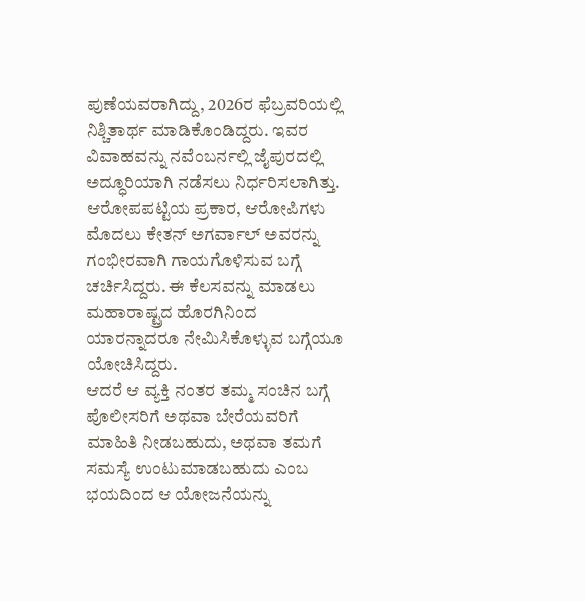ಪುಣೆಯವರಾಗಿದ್ದು, 2026ರ ಫೆಬ್ರವರಿಯಲ್ಲಿ ನಿಶ್ಚಿತಾರ್ಥ ಮಾಡಿಕೊಂಡಿದ್ದರು. ಇವರ ವಿವಾಹವನ್ನು ನವೆಂಬರ್ನಲ್ಲಿ ಜೈಪುರದಲ್ಲಿ ಅದ್ಧೂರಿಯಾಗಿ ನಡೆಸಲು ನಿರ್ಧರಿಸಲಾಗಿತ್ತು. ಆರೋಪಪಟ್ಟಿಯ ಪ್ರಕಾರ, ಆರೋಪಿಗಳು ಮೊದಲು ಕೇತನ್ ಅಗರ್ವಾಲ್ ಅವರನ್ನು ಗಂಭೀರವಾಗಿ ಗಾಯಗೊಳಿಸುವ ಬಗ್ಗೆ ಚರ್ಚಿಸಿದ್ದರು. ಈ ಕೆಲಸವನ್ನು ಮಾಡಲು ಮಹಾರಾಷ್ಟ್ರದ ಹೊರಗಿನಿಂದ ಯಾರನ್ನಾದರೂ ನೇಮಿಸಿಕೊಳ್ಳುವ ಬಗ್ಗೆಯೂ ಯೋಚಿಸಿದ್ದರು.
ಆದರೆ ಆ ವ್ಯಕ್ತಿ ನಂತರ ತಮ್ಮ ಸಂಚಿನ ಬಗ್ಗೆ ಪೊಲೀಸರಿಗೆ ಅಥವಾ ಬೇರೆಯವರಿಗೆ ಮಾಹಿತಿ ನೀಡಬಹುದು, ಅಥವಾ ತಮಗೆ ಸಮಸ್ಯೆ ಉಂಟುಮಾಡಬಹುದು ಎಂಬ ಭಯದಿಂದ ಆ ಯೋಜನೆಯನ್ನು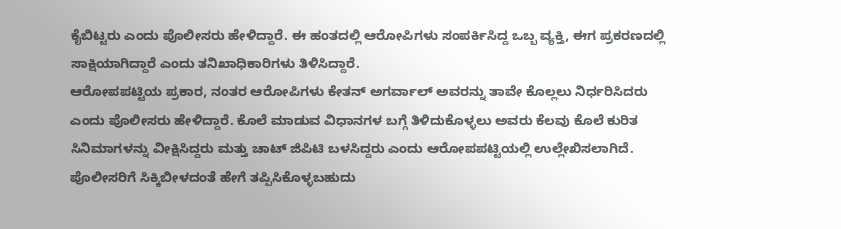ಕೈಬಿಟ್ಟರು ಎಂದು ಪೊಲೀಸರು ಹೇಳಿದ್ದಾರೆ. ಈ ಹಂತದಲ್ಲಿ ಆರೋಪಿಗಳು ಸಂಪರ್ಕಿಸಿದ್ದ ಒಬ್ಬ ವ್ಯಕ್ತಿ, ಈಗ ಪ್ರಕರಣದಲ್ಲಿ ಸಾಕ್ಷಿಯಾಗಿದ್ದಾರೆ ಎಂದು ತನಿಖಾಧಿಕಾರಿಗಳು ತಿಳಿಸಿದ್ದಾರೆ.
ಆರೋಪಪಟ್ಟಿಯ ಪ್ರಕಾರ, ನಂತರ ಆರೋಪಿಗಳು ಕೇತನ್ ಅಗರ್ವಾಲ್ ಅವರನ್ನು ತಾವೇ ಕೊಲ್ಲಲು ನಿರ್ಧರಿಸಿದರು ಎಂದು ಪೊಲೀಸರು ಹೇಳಿದ್ದಾರೆ. ಕೊಲೆ ಮಾಡುವ ವಿಧಾನಗಳ ಬಗ್ಗೆ ತಿಳಿದುಕೊಳ್ಳಲು ಅವರು ಕೆಲವು ಕೊಲೆ ಕುರಿತ ಸಿನಿಮಾಗಳನ್ನು ವೀಕ್ಷಿಸಿದ್ದರು ಮತ್ತು ಚಾಟ್ ಜಿಪಿಟಿ ಬಳಸಿದ್ದರು ಎಂದು ಆರೋಪಪಟ್ಟಿಯಲ್ಲಿ ಉಲ್ಲೇಖಿಸಲಾಗಿದೆ.
ಪೊಲೀಸರಿಗೆ ಸಿಕ್ಕಿಬೀಳದಂತೆ ಹೇಗೆ ತಪ್ಪಿಸಿಕೊಳ್ಳಬಹುದು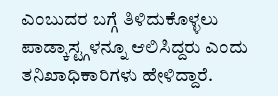ಎಂಬುದರ ಬಗ್ಗೆ ತಿಳಿದುಕೊಳ್ಳಲು ಪಾಡ್ಕಾಸ್ಟ್ಗಳನ್ನೂ ಆಲಿಸಿದ್ದರು ಎಂದು ತನಿಖಾಧಿಕಾರಿಗಳು ಹೇಳಿದ್ದಾರೆ.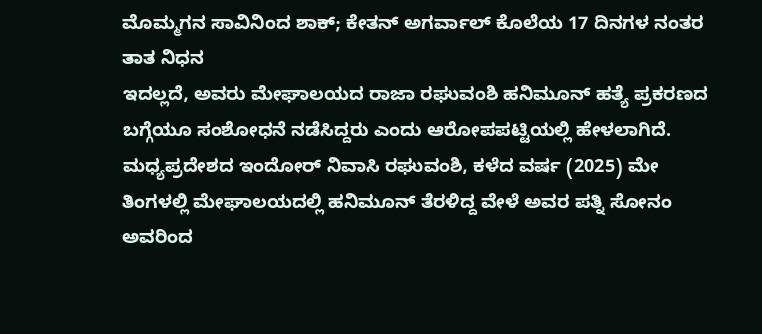ಮೊಮ್ಮಗನ ಸಾವಿನಿಂದ ಶಾಕ್; ಕೇತನ್ ಅಗರ್ವಾಲ್ ಕೊಲೆಯ 17 ದಿನಗಳ ನಂತರ ತಾತ ನಿಧನ
ಇದಲ್ಲದೆ, ಅವರು ಮೇಘಾಲಯದ ರಾಜಾ ರಘುವಂಶಿ ಹನಿಮೂನ್ ಹತ್ಯೆ ಪ್ರಕರಣದ ಬಗ್ಗೆಯೂ ಸಂಶೋಧನೆ ನಡೆಸಿದ್ದರು ಎಂದು ಆರೋಪಪಟ್ಟಿಯಲ್ಲಿ ಹೇಳಲಾಗಿದೆ. ಮಧ್ಯಪ್ರದೇಶದ ಇಂದೋರ್ ನಿವಾಸಿ ರಘುವಂಶಿ, ಕಳೆದ ವರ್ಷ (2025) ಮೇ ತಿಂಗಳಲ್ಲಿ ಮೇಘಾಲಯದಲ್ಲಿ ಹನಿಮೂನ್ ತೆರಳಿದ್ದ ವೇಳೆ ಅವರ ಪತ್ನಿ ಸೋನಂ ಅವರಿಂದ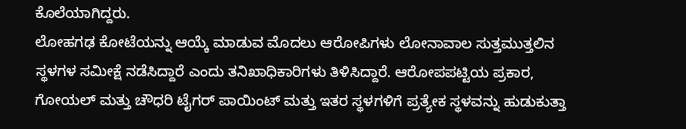ಕೊಲೆಯಾಗಿದ್ದರು.
ಲೋಹಗಢ ಕೋಟೆಯನ್ನು ಆಯ್ಕೆ ಮಾಡುವ ಮೊದಲು ಆರೋಪಿಗಳು ಲೋನಾವಾಲ ಸುತ್ತಮುತ್ತಲಿನ ಸ್ಥಳಗಳ ಸಮೀಕ್ಷೆ ನಡೆಸಿದ್ದಾರೆ ಎಂದು ತನಿಖಾಧಿಕಾರಿಗಳು ತಿಳಿಸಿದ್ದಾರೆ. ಆರೋಪಪಟ್ಟಿಯ ಪ್ರಕಾರ, ಗೋಯಲ್ ಮತ್ತು ಚೌಧರಿ ಟೈಗರ್ ಪಾಯಿಂಟ್ ಮತ್ತು ಇತರ ಸ್ಥಳಗಳಿಗೆ ಪ್ರತ್ಯೇಕ ಸ್ಥಳವನ್ನು ಹುಡುಕುತ್ತಾ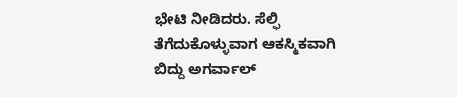ಭೇಟಿ ನೀಡಿದರು. ಸೆಲ್ಫಿ ತೆಗೆದುಕೊಳ್ಳುವಾಗ ಆಕಸ್ಮಿಕವಾಗಿ ಬಿದ್ದು ಅಗರ್ವಾಲ್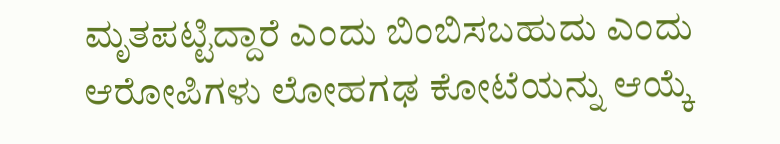ಮೃತಪಟ್ಟಿದ್ದಾರೆ ಎಂದು ಬಿಂಬಿಸಬಹುದು ಎಂದು ಆರೋಪಿಗಳು ಲೋಹಗಢ ಕೋಟೆಯನ್ನು ಆಯ್ಕೆ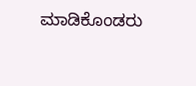ಮಾಡಿಕೊಂಡರು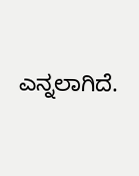ಎನ್ನಲಾಗಿದೆ.